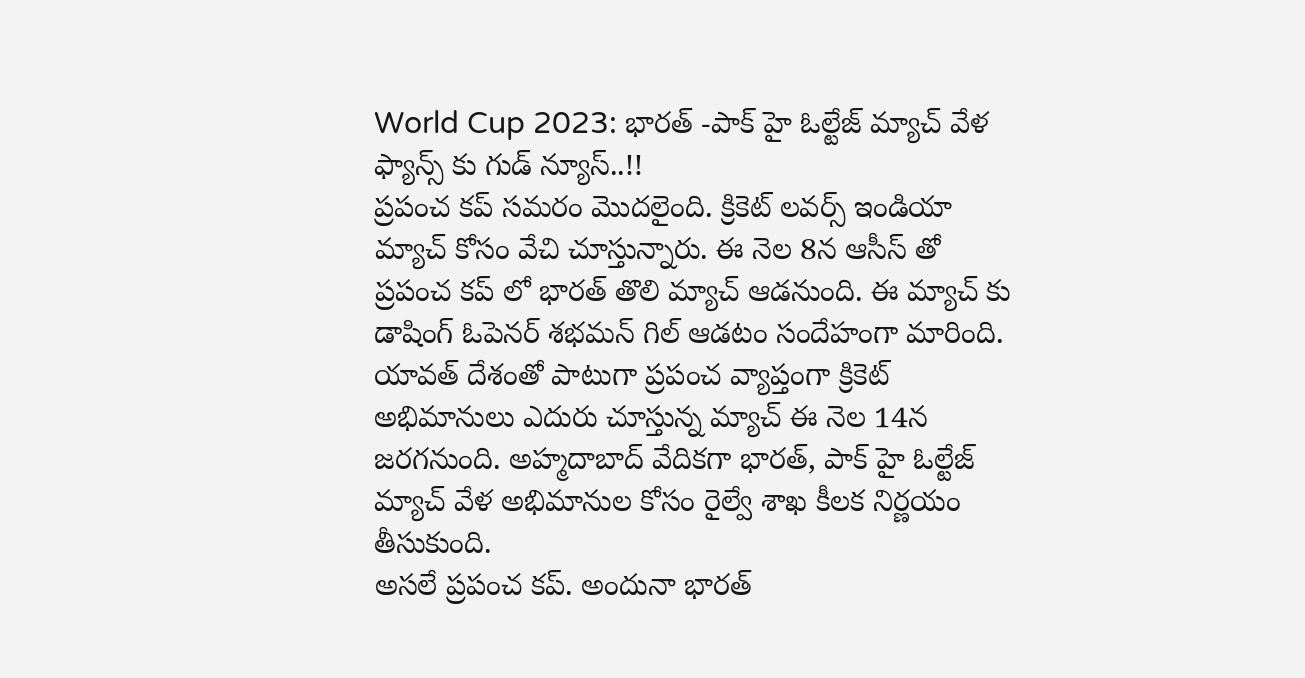World Cup 2023: భారత్ -పాక్ హై ఓల్టేజ్ మ్యాచ్ వేళ ఫ్యాన్స్ కు గుడ్ న్యూస్..!!
ప్రపంచ కప్ సమరం మొదలైంది. క్రికెట్ లవర్స్ ఇండియా మ్యాచ్ కోసం వేచి చూస్తున్నారు. ఈ నెల 8న ఆసీస్ తో ప్రపంచ కప్ లో భారత్ తొలి మ్యాచ్ ఆడనుంది. ఈ మ్యాచ్ కు డాషింగ్ ఓపెనర్ శభమన్ గిల్ ఆడటం సందేహంగా మారింది. యావత్ దేశంతో పాటుగా ప్రపంచ వ్యాప్తంగా క్రికెట్ అభిమానులు ఎదురు చూస్తున్న మ్యాచ్ ఈ నెల 14న జరగనుంది. అహ్మదాబాద్ వేదికగా భారత్, పాక్ హై ఓల్టేజ్ మ్యాచ్ వేళ అభిమానుల కోసం రైల్వే శాఖ కీలక నిర్ణయం తీసుకుంది.
అసలే ప్రపంచ కప్. అందునా భారత్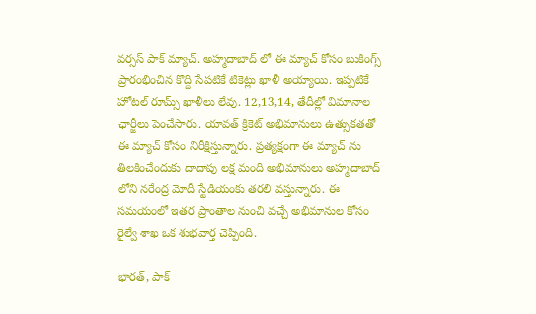వర్సస్ పాక్ మ్యాచ్. అహ్మదాబాద్ లో ఈ మ్యాచ్ కోసం బుకింగ్స్ ప్రారంభించిన కొద్ది సేపటికే టికెట్లు ఖాళీ అయ్యాయి. ఇప్పటికే హోటల్ రూమ్స్ ఖాళీలు లేవు. 12,13,14, తేదీల్లో విమానాల ఛార్జీలు పెంచేసారు. యావత్ క్రికెట్ అభిమానులు ఉత్సుకతతో ఈ మ్యాచ్ కోసం నిరీక్షిస్తున్నారు. ప్రత్యక్షంగా ఈ మ్యాచ్ ను తిలకించేందుకు దాదాపు లక్ష మంది అభిమానులు అహ్మదాబాద్ లోని నరేంద్ర మోదీ స్టేడియంకు తరలి వస్తున్నారు. ఈ సమయంలో ఇతర ప్రాంతాల నుంచి వచ్చే అభిమానుల కోసం రైల్వే శాఖ ఒక శుభవార్త చెప్పింది.

భారత్, పాక్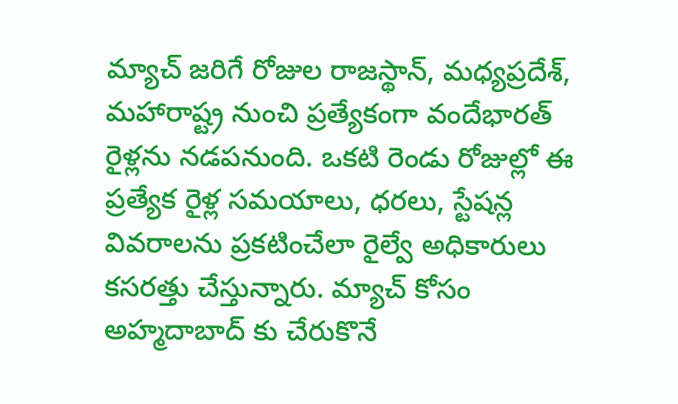మ్యాచ్ జరిగే రోజుల రాజస్థాన్, మధ్యప్రదేశ్, మహారాష్ట్ర నుంచి ప్రత్యేకంగా వందేభారత్ రైళ్లను నడపనుంది. ఒకటి రెండు రోజుల్లో ఈ ప్రత్యేక రైళ్ల సమయాలు, ధరలు, స్టేషన్ల వివరాలను ప్రకటించేలా రైల్వే అధికారులు కసరత్తు చేస్తున్నారు. మ్యాచ్ కోసం అహ్మదాబాద్ కు చేరుకొనే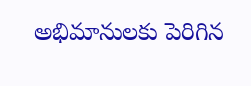అభిమానులకు పెరిగిన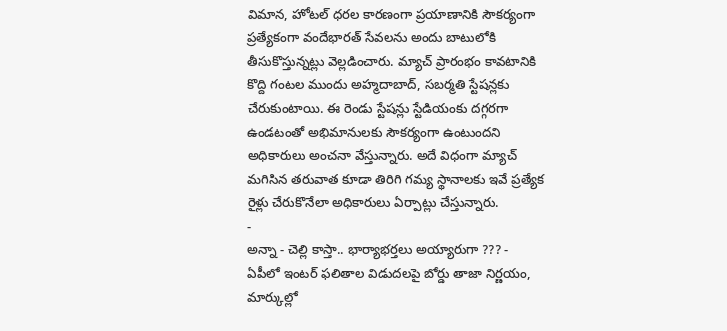విమాన, హోటల్ ధరల కారణంగా ప్రయాణానికి సౌకర్యంగా ప్రత్యేకంగా వందేభారత్ సేవలను అందు బాటులోకి తీసుకొస్తున్నట్లు వెల్లడించారు. మ్యాచ్ ప్రారంభం కావటానికి కొద్ది గంటల ముందు అహ్మదాబాద్, సబర్మతి స్టేషన్లకు చేరుకుంటాయి. ఈ రెండు స్టేషన్లు స్టేడియంకు దగ్గరగా ఉండటంతో అభిమానులకు సౌకర్యంగా ఉంటుందని అధికారులు అంచనా వేస్తున్నారు. అదే విధంగా మ్యాచ్ మగిసిన తరువాత కూడా తిరిగి గమ్య స్థానాలకు ఇవే ప్రత్యేక రైళ్లు చేరుకొనేలా అధికారులు ఏర్పాట్లు చేస్తున్నారు.
-
అన్నా - చెల్లి కాస్తా.. భార్యాభర్తలు అయ్యారుగా ??? -
ఏపీలో ఇంటర్ ఫలితాల విడుదలపై బోర్డు తాజా నిర్ణయం, మార్కుల్లో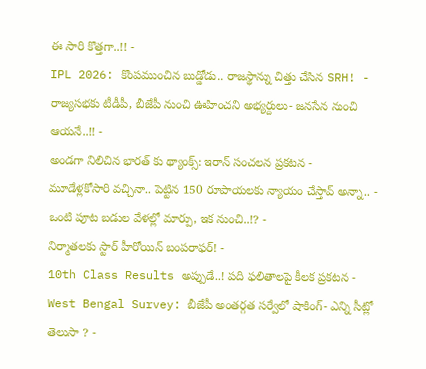ఈ సారి కొత్తగా..!! -
IPL 2026: కొంపముంచిన బుడ్డోడు.. రాజస్థాన్ను చిత్తు చేసిన SRH! -
రాజ్యసభకు టీడీపీ, బీజేపీ నుంచి ఊహించని అభ్యర్దులు- జనసేన నుంచి ఆయనే..!! -
అండగా నిలిచిన భారత్ కు థ్యాంక్స్: ఇరాన్ సంచలన ప్రకటన -
మూడేళ్లకోసారి వచ్చినా.. పెట్టిన 150 రూపాయలకు న్యాయం చేస్తావ్ అన్నా.. -
ఒంటి పూట బడుల వేళల్లో మార్పు, ఇక నుంచి..!? -
నిర్మాతలకు స్టార్ హీరోయిన్ బంపరాఫర్! -
10th Class Results అప్పుడే..! పది ఫలితాలపై కీలక ప్రకటన -
West Bengal Survey: బీజేపీ అంతర్గత సర్వేలో షాకింగ్- ఎన్ని సీట్లో తెలుసా ? -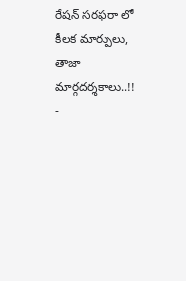రేషన్ సరఫరా లో కీలక మార్పులు, తాజా మార్గదర్శకాలు..!! -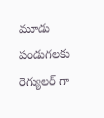మూడు పండుగలకు రెగ్యులర్ గా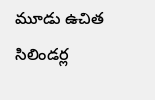మూడు ఉచిత సిలిండర్ల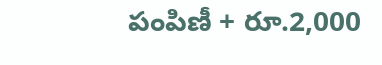పంపిణీ + రూ.2,000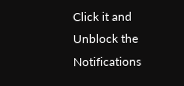Click it and Unblock the Notifications